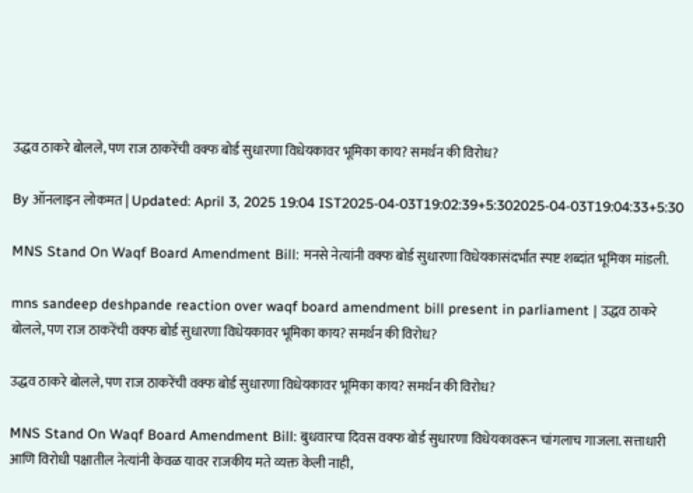उद्धव ठाकरे बोलले, पण राज ठाकरेंची वक्फ बोर्ड सुधारणा विधेयकावर भूमिका काय? समर्थन की विरोध?

By ऑनलाइन लोकमत | Updated: April 3, 2025 19:04 IST2025-04-03T19:02:39+5:302025-04-03T19:04:33+5:30

MNS Stand On Waqf Board Amendment Bill: मनसे नेत्यांनी वक्फ बोर्ड सुधारणा विधेयकासंदर्भात स्पष्ट शब्दांत भूमिका मांडली.

mns sandeep deshpande reaction over waqf board amendment bill present in parliament | उद्धव ठाकरे बोलले, पण राज ठाकरेंची वक्फ बोर्ड सुधारणा विधेयकावर भूमिका काय? समर्थन की विरोध?

उद्धव ठाकरे बोलले, पण राज ठाकरेंची वक्फ बोर्ड सुधारणा विधेयकावर भूमिका काय? समर्थन की विरोध?

MNS Stand On Waqf Board Amendment Bill: बुधवारचा दिवस वक्फ बोर्ड सुधारणा विधेयकावरून चांगलाच गाजला. सत्ताधारी आणि विरोधी पक्षातील नेत्यांनी केवळ यावर राजकीय मते व्यक्त केली नाही,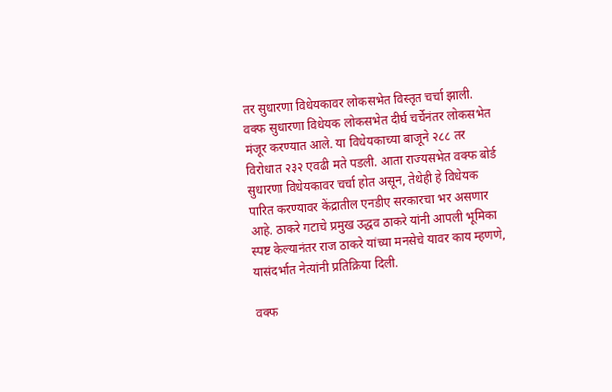तर सुधारणा विधेयकावर लोकसभेत विस्तृत चर्चा झाली. वक्फ सुधारणा विधेयक लोकसभेत दीर्घ चर्चेनंतर लोकसभेत मंजूर करण्यात आले. या विधेयकाच्या बाजूने २८८ तर विरोधात २३२ एवढी मते पडली. आता राज्यसभेत वक्फ बोर्ड सुधारणा विधेयकावर चर्चा होत असून, तेथेही हे विधेयक पारित करण्यावर केंद्रातील एनडीए सरकारचा भर असणार आहे. ठाकरे गटाचे प्रमुख उद्धव ठाकरे यांनी आपली भूमिका स्पष्ट केल्यानंतर राज ठाकरे यांच्या मनसेचे यावर काय म्हणणे, यासंदर्भात नेत्यांनी प्रतिक्रिया दिली.

वक्फ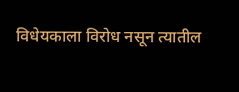विधेयकाला विरोध नसून त्यातील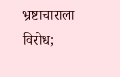भ्रष्टाचाराला विरोध;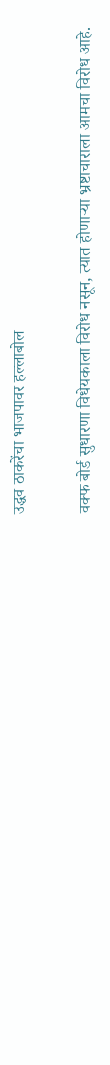उद्धव ठाकरेंचा भाजपावर हल्लाबोल

वक्फ बोर्ड सुधारणा विधेयकाला विरोध नसून, त्यात होणाऱ्या भ्रष्टाचाराला आमचा विरोध आहे.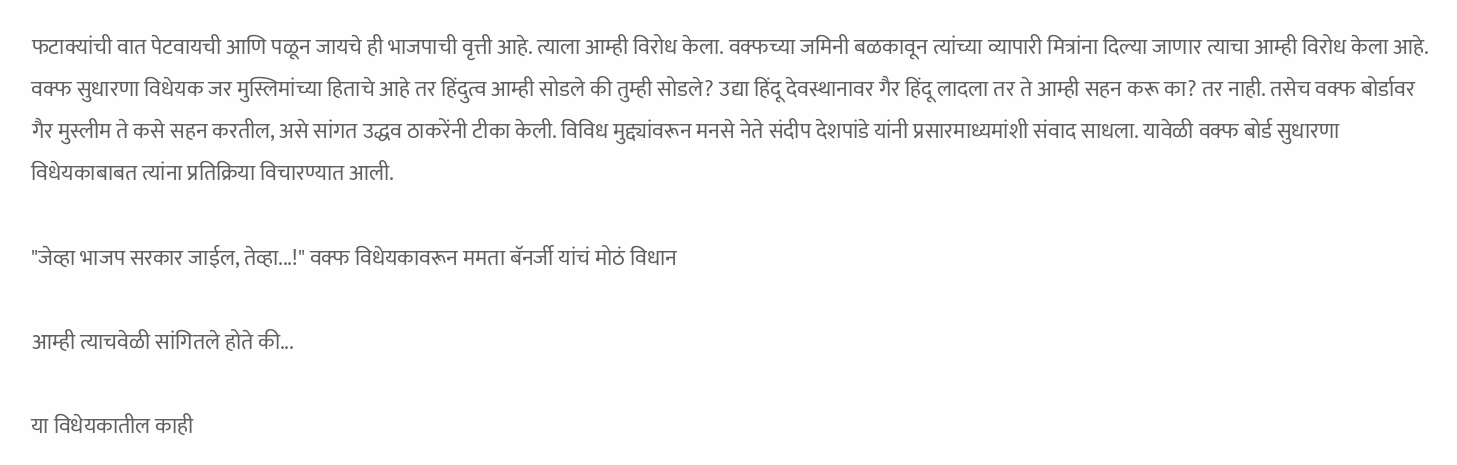फटाक्यांची वात पेटवायची आणि पळून जायचे ही भाजपाची वृत्ती आहे. त्याला आम्ही विरोध केला. वक्फच्या जमिनी बळकावून त्यांच्या व्यापारी मित्रांना दिल्या जाणार त्याचा आम्ही विरोध केला आहे. वक्फ सुधारणा विधेयक जर मुस्लिमांच्या हिताचे आहे तर हिंदुत्व आम्ही सोडले की तुम्ही सोडले? उद्या हिंदू देवस्थानावर गैर हिंदू लादला तर ते आम्ही सहन करू का? तर नाही. तसेच वक्फ बोर्डावर गैर मुस्लीम ते कसे सहन करतील, असे सांगत उद्धव ठाकरेंनी टीका केली. विविध मुद्द्यांवरून मनसे नेते संदीप देशपांडे यांनी प्रसारमाध्यमांशी संवाद साधला. यावेळी वक्फ बोर्ड सुधारणा विधेयकाबाबत त्यांना प्रतिक्रिया विचारण्यात आली.

"जेव्हा भाजप सरकार जाईल, तेव्हा...!" वक्फ विधेयकावरून ममता बॅनर्जी यांचं मोठं विधान

आम्ही त्याचवेळी सांगितले होते की...

या विधेयकातील काही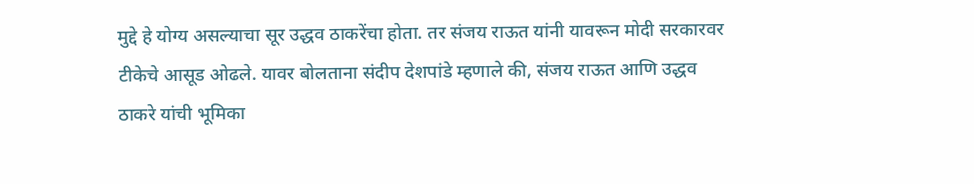मुद्दे हे योग्य असल्याचा सूर उद्धव ठाकरेंचा होता. तर संजय राऊत यांनी यावरून मोदी सरकारवर टीकेचे आसूड ओढले. यावर बोलताना संदीप देशपांडे म्हणाले की, संजय राऊत आणि उद्धव ठाकरे यांची भूमिका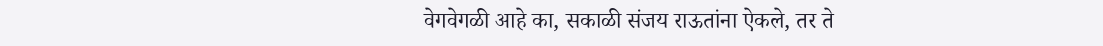वेगवेगळी आहे का, सकाळी संजय राऊतांना ऐकले, तर ते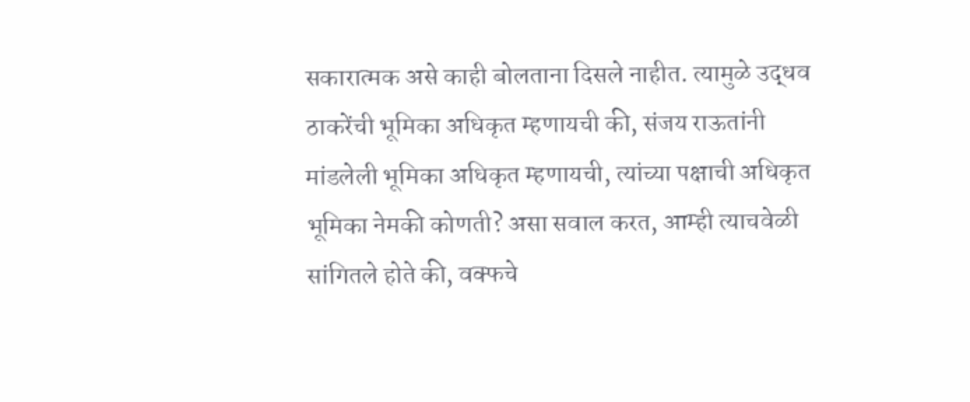सकारात्मक असे काही बोलताना दिसले नाहीत. त्यामुळे उद्धव ठाकरेंची भूमिका अधिकृत म्हणायची की, संजय राऊतांनी मांडलेली भूमिका अधिकृत म्हणायची, त्यांच्या पक्षाची अधिकृत भूमिका नेमकी कोणती? असा सवाल करत, आम्ही त्याचवेळी सांगितले होते की, वक्फचे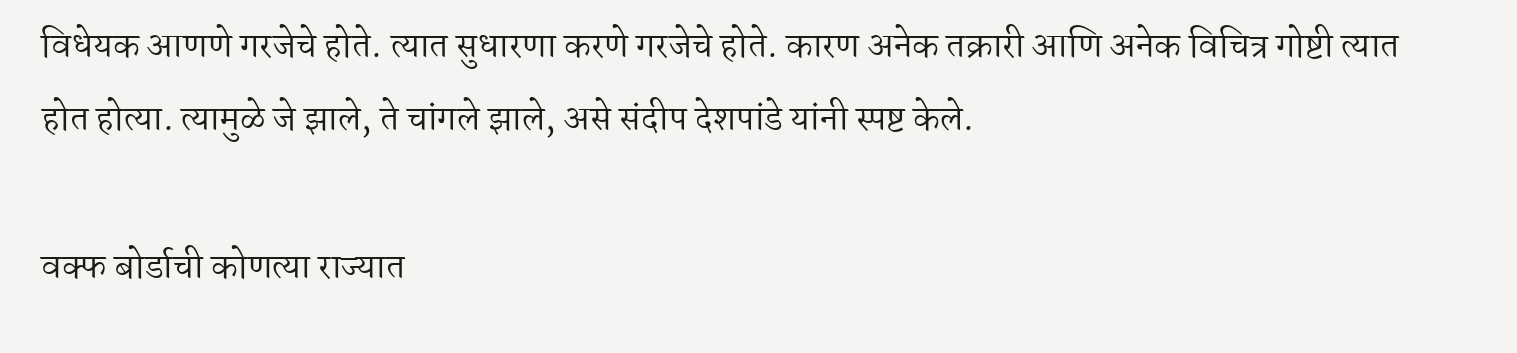विधेयक आणणे गरजेचे होते. त्यात सुधारणा करणे गरजेचे होते. कारण अनेक तक्रारी आणि अनेक विचित्र गोष्टी त्यात होत होत्या. त्यामुळे जे झाले, ते चांगले झाले, असे संदीप देशपांडे यांनी स्पष्ट केले.

वक्फ बोर्डाची कोणत्या राज्यात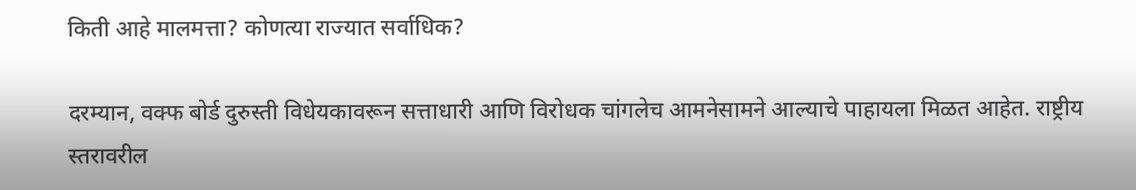किती आहे मालमत्ता? कोणत्या राज्यात सर्वाधिक?

दरम्यान, वक्फ बोर्ड दुरुस्ती विधेयकावरून सत्ताधारी आणि विरोधक चांगलेच आमनेसामने आल्याचे पाहायला मिळत आहेत. राष्ट्रीय स्तरावरील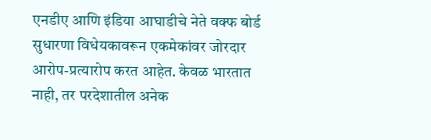एनडीए आणि इंडिया आघाडीचे नेते वक्फ बोर्ड सुधारणा विधेयकावरून एकमेकांवर जोरदार आरोप-प्रत्यारोप करत आहेत. केवळ भारतात नाही, तर परदेशातील अनेक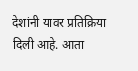देशांनी यावर प्रतिक्रिया दिली आहे. आता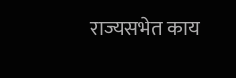राज्यसभेत काय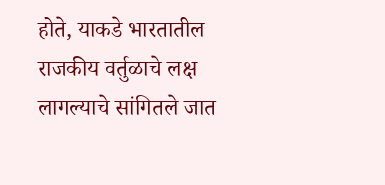होते, याकडे भारतातील राजकीय वर्तुळाचे लक्ष लागल्याचे सांगितले जात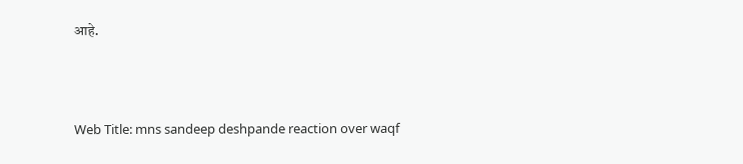आहे.



Web Title: mns sandeep deshpande reaction over waqf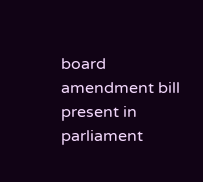board amendment bill present in parliament